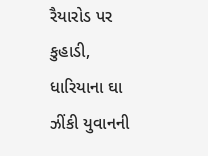રૈયારોડ પર કુહાડી, ધારિયાના ઘા ઝીંકી યુવાનની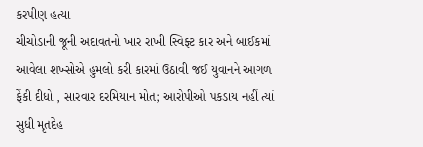કરપીણ હત્યા
ચીચોડાની જૂની અદાવતનો ખાર રાખી સ્વિફ્ટ કાર અને બાઈકમાં આવેલા શખ્સોએ હુમલો કરી કારમાં ઉઠાવી જઈ યુવાનને આગળ ફેંકી દીધો , સારવાર દરમિયાન મોત; આરોપીઓ પકડાય નહીં ત્યાં સુધી મૃતદેહ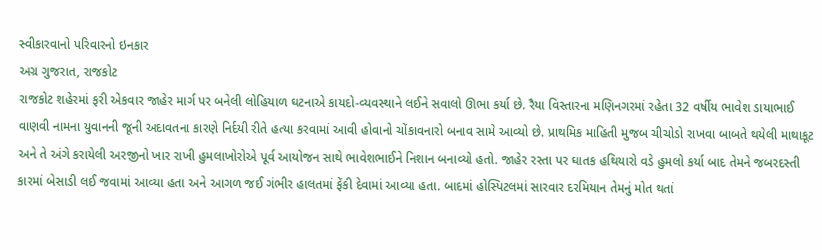સ્વીકારવાનો પરિવારનો ઇનકાર
અગ્ર ગુજરાત, રાજકોટ
રાજકોટ શહેરમાં ફરી એકવાર જાહેર માર્ગ પર બનેલી લોહિયાળ ઘટનાએ કાયદો-વ્યવસ્થાને લઈને સવાલો ઊભા કર્યા છે. રૈયા વિસ્તારના મણિનગરમાં રહેતા 32 વર્ષીય ભાવેશ ડાયાભાઈ વાણવી નામના યુવાનની જૂની અદાવતના કારણે નિર્દયી રીતે હત્યા કરવામાં આવી હોવાનો ચોંકાવનારો બનાવ સામે આવ્યો છે. પ્રાથમિક માહિતી મુજબ ચીચોડો રાખવા બાબતે થયેલી માથાકૂટ અને તે અંગે કરાયેલી અરજીનો ખાર રાખી હુમલાખોરોએ પૂર્વ આયોજન સાથે ભાવેશભાઈને નિશાન બનાવ્યો હતો. જાહેર રસ્તા પર ઘાતક હથિયારો વડે હુમલો કર્યા બાદ તેમને જબરદસ્તી કારમાં બેસાડી લઈ જવામાં આવ્યા હતા અને આગળ જઈ ગંભીર હાલતમાં ફેંકી દેવામાં આવ્યા હતા. બાદમાં હોસ્પિટલમાં સારવાર દરમિયાન તેમનું મોત થતાં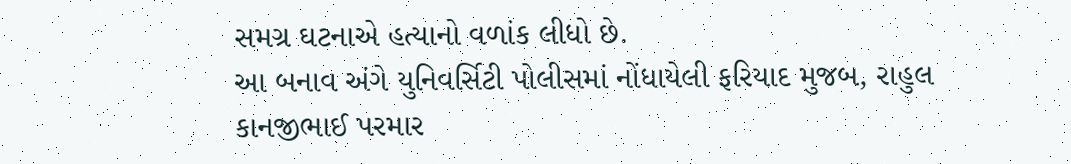સમગ્ર ઘટનાએ હત્યાનો વળાંક લીધો છે.
આ બનાવ અંગે યુનિવર્સિટી પોલીસમાં નોંધાયેલી ફરિયાદ મુજબ, રાહુલ કાનજીભાઈ પરમાર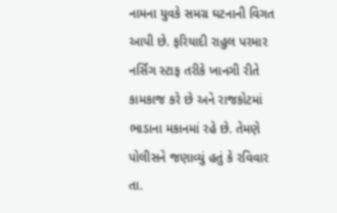નામના યુવકે સમગ્ર ઘટનાની વિગત આપી છે. ફરિયાદી રાહુલ પરમાર નર્સિંગ સ્ટાફ તરીકે ખાનગી રીતે કામકાજ કરે છે અને રાજકોટમાં ભાડાના મકાનમાં રહે છે. તેમણે પોલીસને જણાવ્યું હતું કે રવિવાર તા.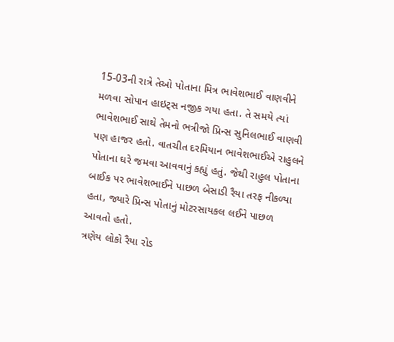15-03ની રાત્રે તેઓ પોતાના મિત્ર ભાવેશભાઈ વાણવીને મળવા સોપાન હાઇટ્સ નજીક ગયા હતા. તે સમયે ત્યાં ભાવેશભાઈ સાથે તેમનો ભત્રીજો પ્રિન્સ સુનિલભાઈ વાણવી પણ હાજર હતો. વાતચીત દરમિયાન ભાવેશભાઈએ રાહુલને પોતાના ઘરે જમવા આવવાનું કહ્યું હતું. જેથી રાહુલ પોતાના બાઈક પર ભાવેશભાઈને પાછળ બેસાડી રૈયા તરફ નીકળ્યા હતા, જ્યારે પ્રિન્સ પોતાનું મોટરસાયકલ લઈને પાછળ આવતો હતો.
ત્રણેય લોકો રૈયા રોડ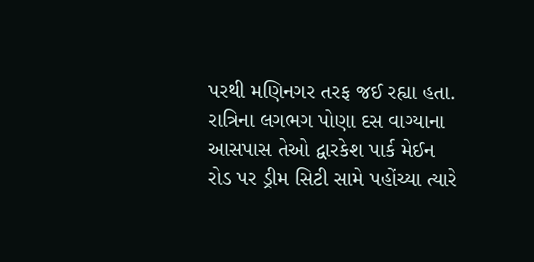પરથી મણિનગર તરફ જઈ રહ્યા હતા. રાત્રિના લગભગ પોણા દસ વાગ્યાના આસપાસ તેઓ દ્વારકેશ પાર્ક મેઈન રોડ પર ડ્રીમ સિટી સામે પહોંચ્યા ત્યારે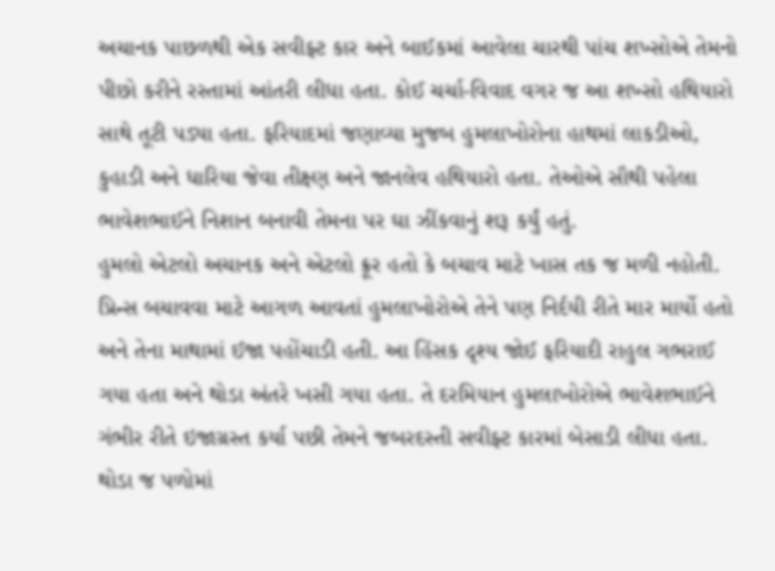અચાનક પાછળથી એક સવીફ્ટ કાર અને બાઈકમાં આવેલા ચારથી પાંચ શખ્સોએ તેમનો પીછો કરીને રસ્તામાં આંતરી લીધા હતા. કોઈ ચર્ચા-વિવાદ વગર જ આ શખ્સો હથિયારો સાથે તૂટી પડ્યા હતા. ફરિયાદમાં જણાવ્યા મુજબ હુમલાખોરોના હાથમાં લાકડીઓ, કુહાડી અને ધારિયા જેવા તીક્ષ્ણ અને જાનલેવ હથિયારો હતા. તેઓએ સૌથી પહેલા ભાવેશભાઈને નિશાન બનાવી તેમના પર ઘા ઝીંકવાનું શરૂ કર્યું હતું.
હુમલો એટલો અચાનક અને એટલો ક્રૂર હતો કે બચાવ માટે ખાસ તક જ મળી નહોતી. પ્રિન્સ બચાવવા માટે આગળ આવતાં હુમલાખોરોએ તેને પણ નિર્દયી રીતે માર માર્યો હતો અને તેના માથામાં ઈજા પહોંચાડી હતી. આ હિંસક દૃશ્ય જોઈ ફરિયાદી રાહુલ ગભરાઈ ગયા હતા અને થોડા અંતરે ખસી ગયા હતા. તે દરમિયાન હુમલાખોરોએ ભાવેશભાઈને ગંભીર રીતે ઇજાગ્રસ્ત કર્યા પછી તેમને જબરદસ્તી સવીફ્ટ કારમાં બેસાડી લીધા હતા. થોડા જ પળોમાં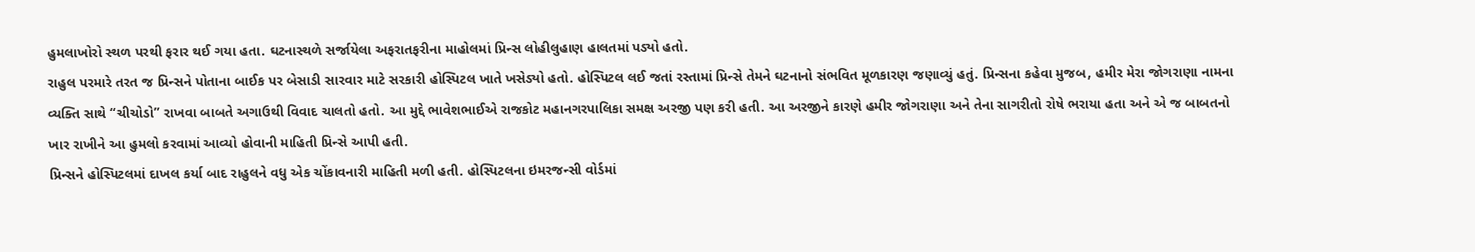હુમલાખોરો સ્થળ પરથી ફરાર થઈ ગયા હતા. ઘટનાસ્થળે સર્જાયેલા અફરાતફરીના માહોલમાં પ્રિન્સ લોહીલુહાણ હાલતમાં પડ્યો હતો.
રાહુલ પરમારે તરત જ પ્રિન્સને પોતાના બાઈક પર બેસાડી સારવાર માટે સરકારી હોસ્પિટલ ખાતે ખસેડ્યો હતો. હોસ્પિટલ લઈ જતાં રસ્તામાં પ્રિન્સે તેમને ઘટનાનો સંભવિત મૂળકારણ જણાવ્યું હતું. પ્રિન્સના કહેવા મુજબ, હમીર મેરા જોગરાણા નામના વ્યક્તિ સાથે “ચીચોડો” રાખવા બાબતે અગાઉથી વિવાદ ચાલતો હતો. આ મુદ્દે ભાવેશભાઈએ રાજકોટ મહાનગરપાલિકા સમક્ષ અરજી પણ કરી હતી. આ અરજીને કારણે હમીર જોગરાણા અને તેના સાગરીતો રોષે ભરાયા હતા અને એ જ બાબતનો ખાર રાખીને આ હુમલો કરવામાં આવ્યો હોવાની માહિતી પ્રિન્સે આપી હતી.
પ્રિન્સને હોસ્પિટલમાં દાખલ કર્યા બાદ રાહુલને વધુ એક ચોંકાવનારી માહિતી મળી હતી. હોસ્પિટલના ઇમરજન્સી વોર્ડમાં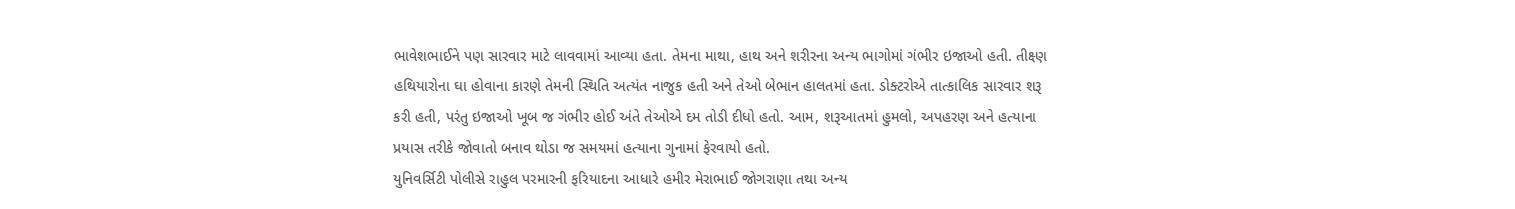ભાવેશભાઈને પણ સારવાર માટે લાવવામાં આવ્યા હતા. તેમના માથા, હાથ અને શરીરના અન્ય ભાગોમાં ગંભીર ઇજાઓ હતી. તીક્ષ્ણ હથિયારોના ઘા હોવાના કારણે તેમની સ્થિતિ અત્યંત નાજુક હતી અને તેઓ બેભાન હાલતમાં હતા. ડોક્ટરોએ તાત્કાલિક સારવાર શરૂ કરી હતી, પરંતુ ઇજાઓ ખૂબ જ ગંભીર હોઈ અંતે તેઓએ દમ તોડી દીધો હતો. આમ, શરૂઆતમાં હુમલો, અપહરણ અને હત્યાના પ્રયાસ તરીકે જોવાતો બનાવ થોડા જ સમયમાં હત્યાના ગુનામાં ફેરવાયો હતો.
યુનિવર્સિટી પોલીસે રાહુલ પરમારની ફરિયાદના આધારે હમીર મેરાભાઈ જોગરાણા તથા અન્ય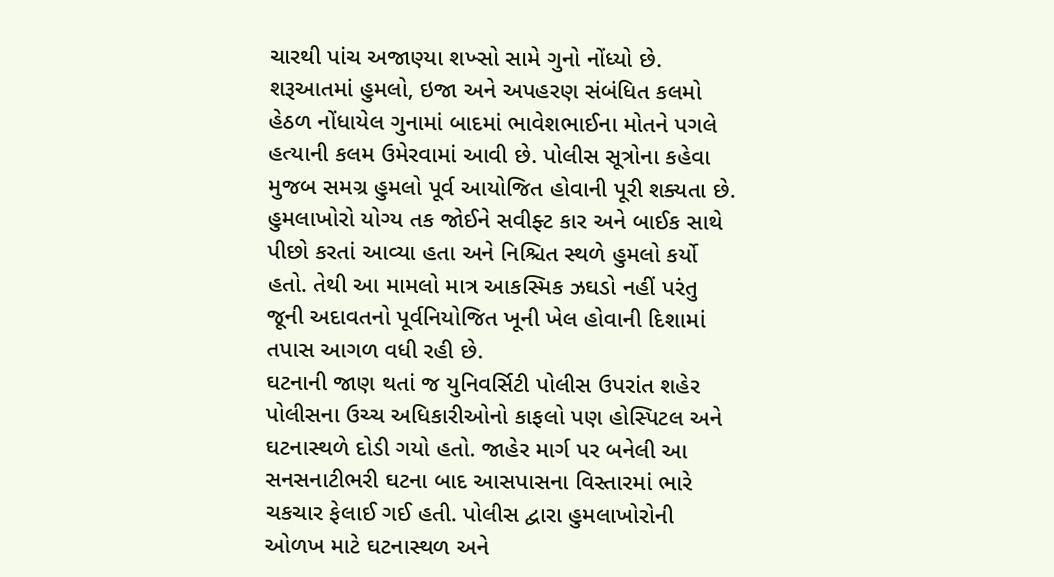ચારથી પાંચ અજાણ્યા શખ્સો સામે ગુનો નોંધ્યો છે. શરૂઆતમાં હુમલો, ઇજા અને અપહરણ સંબંધિત કલમો હેઠળ નોંધાયેલ ગુનામાં બાદમાં ભાવેશભાઈના મોતને પગલે હત્યાની કલમ ઉમેરવામાં આવી છે. પોલીસ સૂત્રોના કહેવા મુજબ સમગ્ર હુમલો પૂર્વ આયોજિત હોવાની પૂરી શક્યતા છે. હુમલાખોરો યોગ્ય તક જોઈને સવીફ્ટ કાર અને બાઈક સાથે પીછો કરતાં આવ્યા હતા અને નિશ્ચિત સ્થળે હુમલો કર્યો હતો. તેથી આ મામલો માત્ર આકસ્મિક ઝઘડો નહીં પરંતુ જૂની અદાવતનો પૂર્વનિયોજિત ખૂની ખેલ હોવાની દિશામાં તપાસ આગળ વધી રહી છે.
ઘટનાની જાણ થતાં જ યુનિવર્સિટી પોલીસ ઉપરાંત શહેર પોલીસના ઉચ્ચ અધિકારીઓનો કાફલો પણ હોસ્પિટલ અને ઘટનાસ્થળે દોડી ગયો હતો. જાહેર માર્ગ પર બનેલી આ સનસનાટીભરી ઘટના બાદ આસપાસના વિસ્તારમાં ભારે ચકચાર ફેલાઈ ગઈ હતી. પોલીસ દ્વારા હુમલાખોરોની ઓળખ માટે ઘટનાસ્થળ અને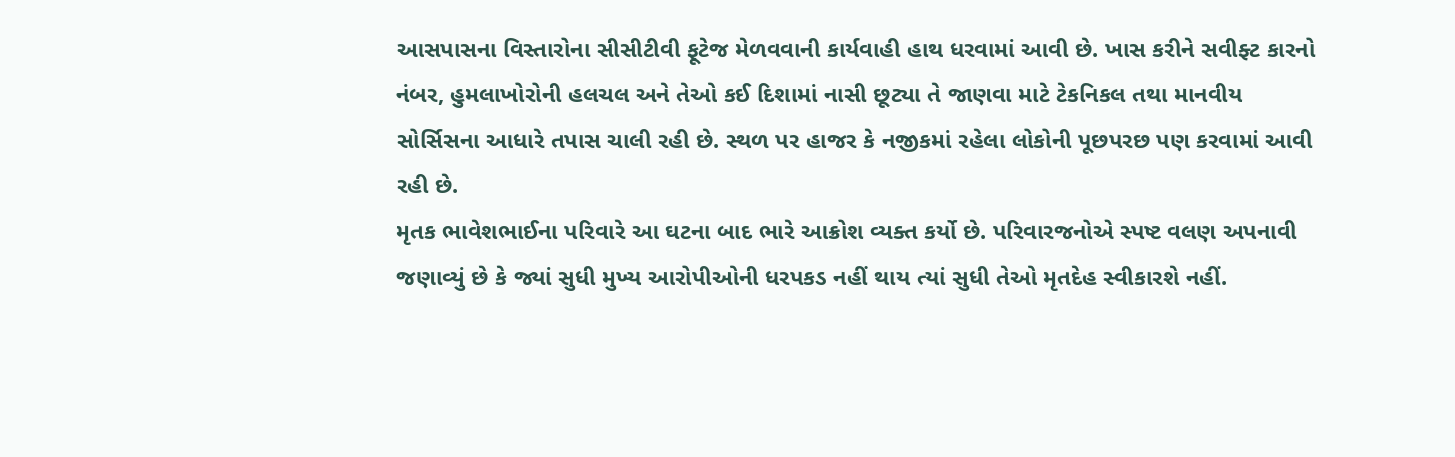આસપાસના વિસ્તારોના સીસીટીવી ફૂટેજ મેળવવાની કાર્યવાહી હાથ ધરવામાં આવી છે. ખાસ કરીને સવીફ્ટ કારનો નંબર, હુમલાખોરોની હલચલ અને તેઓ કઈ દિશામાં નાસી છૂટ્યા તે જાણવા માટે ટેકનિકલ તથા માનવીય સોર્સિસના આધારે તપાસ ચાલી રહી છે. સ્થળ પર હાજર કે નજીકમાં રહેલા લોકોની પૂછપરછ પણ કરવામાં આવી રહી છે.
મૃતક ભાવેશભાઈના પરિવારે આ ઘટના બાદ ભારે આક્રોશ વ્યક્ત કર્યો છે. પરિવારજનોએ સ્પષ્ટ વલણ અપનાવી જણાવ્યું છે કે જ્યાં સુધી મુખ્ય આરોપીઓની ધરપકડ નહીં થાય ત્યાં સુધી તેઓ મૃતદેહ સ્વીકારશે નહીં.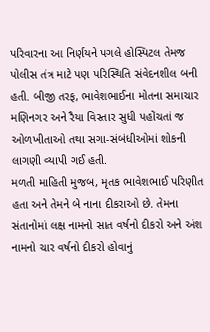પરિવારના આ નિર્ણયને પગલે હોસ્પિટલ તેમજ પોલીસ તંત્ર માટે પણ પરિસ્થિતિ સંવેદનશીલ બની હતી. બીજી તરફ, ભાવેશભાઈના મોતના સમાચાર મણિનગર અને રૈયા વિસ્તાર સુધી પહોંચતાં જ ઓળખીતાઓ તથા સગા-સંબંધીઓમાં શોકની લાગણી વ્યાપી ગઈ હતી.
મળતી માહિતી મુજબ, મૃતક ભાવેશભાઈ પરિણીત હતા અને તેમને બે નાના દીકરાઓ છે. તેમના સંતાનોમાં લક્ષ નામનો સાત વર્ષનો દીકરો અને અંશ નામનો ચાર વર્ષનો દીકરો હોવાનું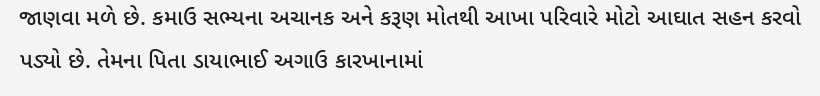જાણવા મળે છે. કમાઉ સભ્યના અચાનક અને કરૂણ મોતથી આખા પરિવારે મોટો આઘાત સહન કરવો પડ્યો છે. તેમના પિતા ડાયાભાઈ અગાઉ કારખાનામાં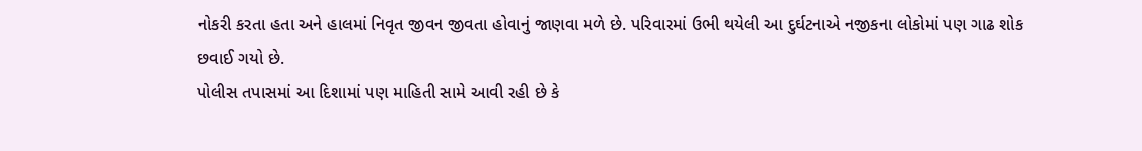નોકરી કરતા હતા અને હાલમાં નિવૃત જીવન જીવતા હોવાનું જાણવા મળે છે. પરિવારમાં ઉભી થયેલી આ દુર્ઘટનાએ નજીકના લોકોમાં પણ ગાઢ શોક છવાઈ ગયો છે.
પોલીસ તપાસમાં આ દિશામાં પણ માહિતી સામે આવી રહી છે કે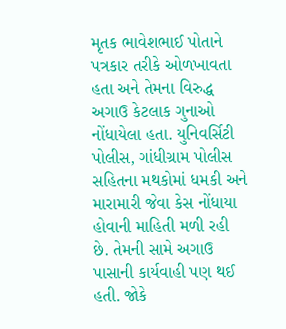મૃતક ભાવેશભાઈ પોતાને પત્રકાર તરીકે ઓળખાવતા હતા અને તેમના વિરુદ્ધ અગાઉ કેટલાક ગુનાઓ નોંધાયેલા હતા. યુનિવર્સિટી પોલીસ, ગાંધીગ્રામ પોલીસ સહિતના મથકોમાં ધમકી અને મારામારી જેવા કેસ નોંધાયા હોવાની માહિતી મળી રહી છે. તેમની સામે અગાઉ પાસાની કાર્યવાહી પણ થઈ હતી. જોકે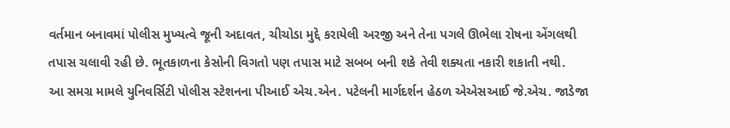વર્તમાન બનાવમાં પોલીસ મુખ્યત્વે જૂની અદાવત, ચીચોડા મુદ્દે કરાયેલી અરજી અને તેના પગલે ઊભેલા રોષના એંગલથી તપાસ ચલાવી રહી છે. ભૂતકાળના કેસોની વિગતો પણ તપાસ માટે સબબ બની શકે તેવી શક્યતા નકારી શકાતી નથી.
આ સમગ્ર મામલે યુનિવર્સિટી પોલીસ સ્ટેશનના પીઆઈ એચ.એન. પટેલની માર્ગદર્શન હેઠળ એએસઆઈ જે.એચ. જાડેજા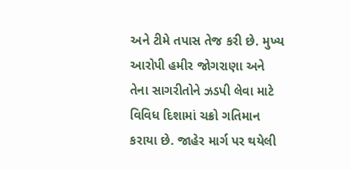અને ટીમે તપાસ તેજ કરી છે. મુખ્ય આરોપી હમીર જોગરાણા અને તેના સાગરીતોને ઝડપી લેવા માટે વિવિધ દિશામાં ચક્રો ગતિમાન કરાયા છે. જાહેર માર્ગ પર થયેલી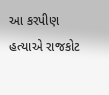આ કરપીણ હત્યાએ રાજકોટ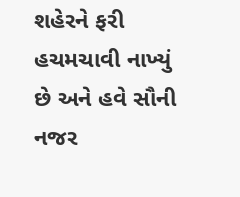શહેરને ફરી હચમચાવી નાખ્યું છે અને હવે સૌની નજર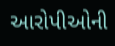આરોપીઓની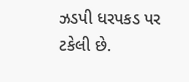ઝડપી ધરપકડ પર ટકેલી છે.